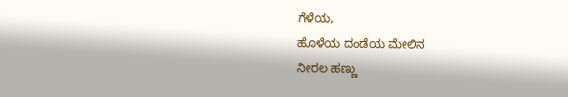ಗೆಳೆಯ,
ಹೊಳೆಯ ದಂಡೆಯ ಮೇಲಿನ
ನೀರಲ ಹಣ್ಣು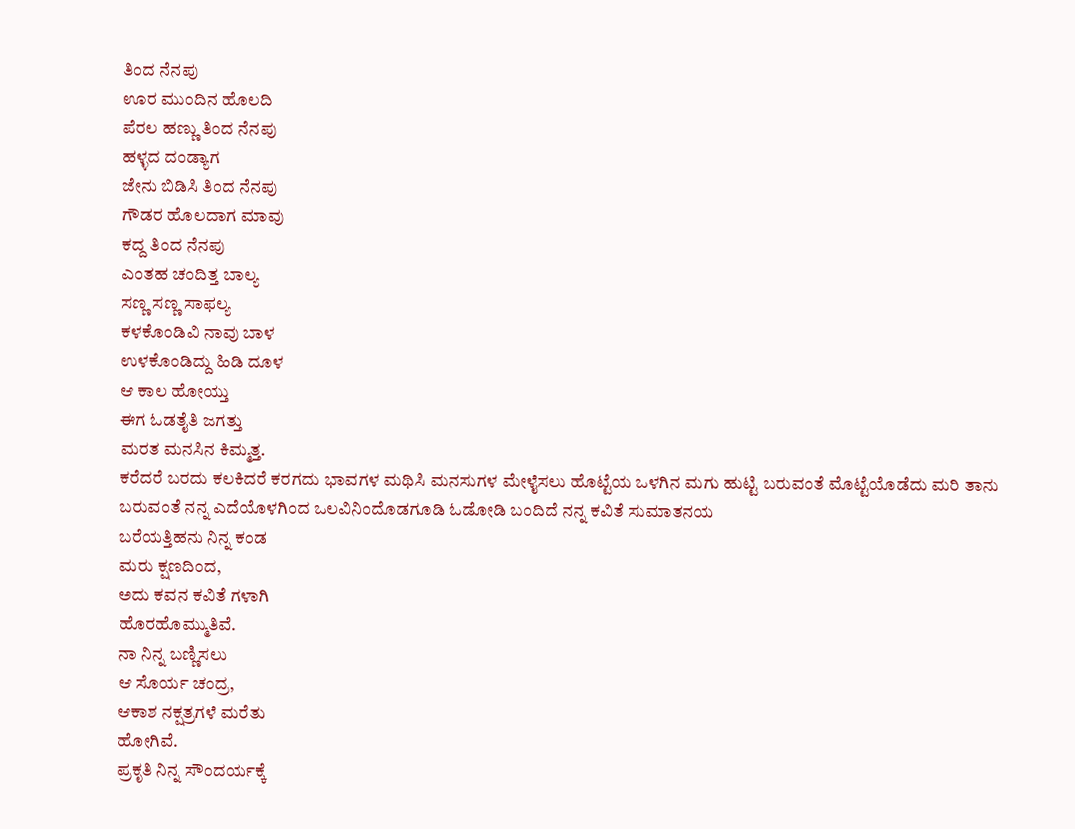ತಿಂದ ನೆನಪು
ಊರ ಮುಂದಿನ ಹೊಲದಿ
ಪೆರಲ ಹಣ್ಣು ತಿಂದ ನೆನಪು
ಹಳ್ಳದ ದಂಡ್ಯಾಗ
ಜೇನು ಬಿಡಿಸಿ ತಿಂದ ನೆನಪು
ಗೌಡರ ಹೊಲದಾಗ ಮಾವು
ಕದ್ದ ತಿಂದ ನೆನಪು
ಎಂತಹ ಚಂದಿತ್ತ ಬಾಲ್ಯ
ಸಣ್ಣ ಸಣ್ಣ ಸಾಫಲ್ಯ
ಕಳಕೊಂಡಿವಿ ನಾವು ಬಾಳ
ಉಳಕೊಂಡಿದ್ದು ಹಿಡಿ ದೂಳ
ಆ ಕಾಲ ಹೋಯ್ತು
ಈಗ ಓಡತೈತಿ ಜಗತ್ತು
ಮರತ ಮನಸಿನ ಕಿಮ್ಮತ್ತ.
ಕರೆದರೆ ಬರದು ಕಲಕಿದರೆ ಕರಗದು ಭಾವಗಳ ಮಥಿಸಿ ಮನಸುಗಳ ಮೇಳೈಸಲು ಹೊಟ್ಟೆಯ ಒಳಗಿನ ಮಗು ಹುಟ್ಟಿ ಬರುವಂತೆ ಮೊಟ್ಟೆಯೊಡೆದು ಮರಿ ತಾನು ಬರುವಂತೆ ನನ್ನ ಎದೆಯೊಳಗಿಂದ ಒಲವಿನಿಂದೊಡಗೂಡಿ ಓಡೋಡಿ ಬಂದಿದೆ ನನ್ನ ಕವಿತೆ ಸುಮಾತನಯ
ಬರೆಯತ್ತಿಹನು ನಿನ್ನ ಕಂಡ
ಮರು ಕ್ಷಣದಿಂದ,
ಅದು ಕವನ ಕವಿತೆ ಗಳಾಗಿ
ಹೊರಹೊಮ್ಮುತಿವೆ.
ನಾ ನಿನ್ನ ಬಣ್ಣಿಸಲು
ಆ ಸೊರ್ಯ ಚಂದ್ರ,
ಆಕಾಶ ನಕ್ಷತ್ರಗಳೆ ಮರೆತು
ಹೋಗಿವೆ.
ಪ್ರಕೃತಿ ನಿನ್ನ ಸೌಂದರ್ಯಕ್ಕೆ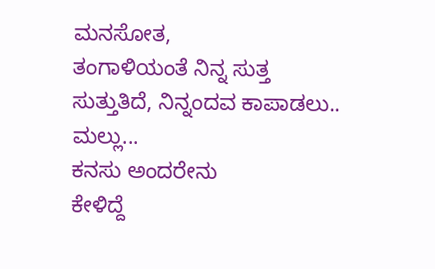ಮನಸೋತ,
ತಂಗಾಳಿಯಂತೆ ನಿನ್ನ ಸುತ್ತ
ಸುತ್ತುತಿದೆ, ನಿನ್ನಂದವ ಕಾಪಾಡಲು..
ಮಲ್ಲು...
ಕನಸು ಅಂದರೇನು
ಕೇಳಿದ್ದೆ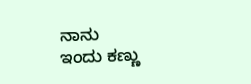ನಾನು
ಇಂದು ಕಣ್ಣು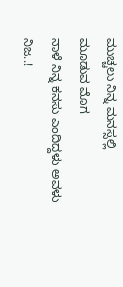ಮುಚ್ಚಲು ನಿನ್ನ ಮನಸ್ಸಲ್ಲಿ
ಮೂಡುವ ಮೊಗ
ನಾಳೆ ನಿನ್ನ ಕನಸು ಎಂದಿದ್ದಳು ಅವಳು
ನಿಜ..!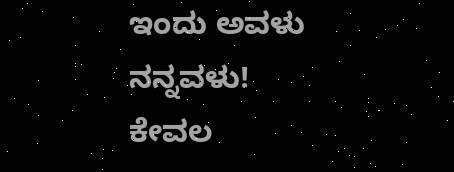ಇಂದು ಅವಳು ನನ್ನವಳು!
ಕೇವಲ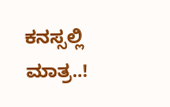ಕನಸ್ಸಲ್ಲಿ ಮಾತ್ರ..!